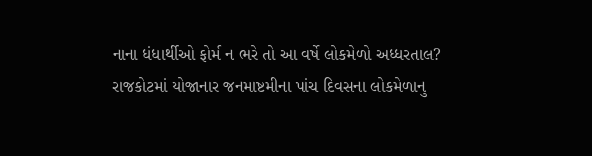નાના ધંધાર્થીઓ ફોર્મ ન ભરે તો આ વર્ષે લોકમેળો અધ્ધરતાલ?
રાજકોટમાં યોજાનાર જનમાષ્ટમીના પાંચ દિવસના લોકમેળાનુ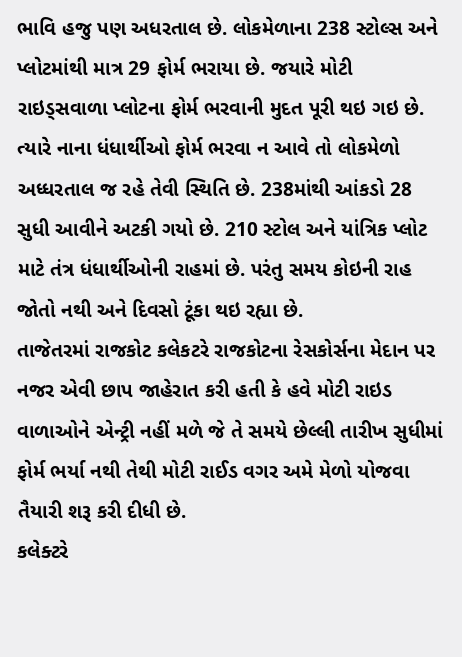ભાવિ હજુ પણ અધરતાલ છે. લોકમેળાના 238 સ્ટોલ્સ અને પ્લોટમાંથી માત્ર 29 ફોર્મ ભરાયા છે. જયારે મોટી રાઇડ્સવાળા પ્લોટના ફોર્મ ભરવાની મુદત પૂરી થઇ ગઇ છે. ત્યારે નાના ધંધાર્થીઓ ફોર્મ ભરવા ન આવે તો લોકમેળો અધ્ધરતાલ જ રહે તેવી સ્થિતિ છે. 238માંથી આંકડો 28 સુધી આવીને અટકી ગયો છે. 210 સ્ટોલ અને યાંત્રિક પ્લોટ માટે તંત્ર ધંધાર્થીઓની રાહમાં છે. પરંતુ સમય કોઇની રાહ જોતો નથી અને દિવસો ટૂંકા થઇ રહ્યા છે.
તાજેતરમાં રાજકોટ કલેકટરે રાજકોટના રેસકોર્સના મેદાન પર નજર એવી છાપ જાહેરાત કરી હતી કે હવે મોટી રાઇડ વાળાઓને એન્ટ્રી નહીં મળે જે તે સમયે છેલ્લી તારીખ સુધીમાં ફોર્મ ભર્યા નથી તેથી મોટી રાઈડ વગર અમે મેળો યોજવા તૈયારી શરૂ કરી દીધી છે.
કલેક્ટરે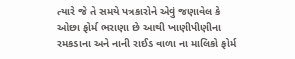ત્યારે જે તે સમયે પત્રકારોને એવું જણાવેલ કે ઓછા ફોર્મ ભરાણા છે આથી ખાણીપીણીના રમકડાના અને નાની રાઈડ વાળા ના માલિકો ફોર્મ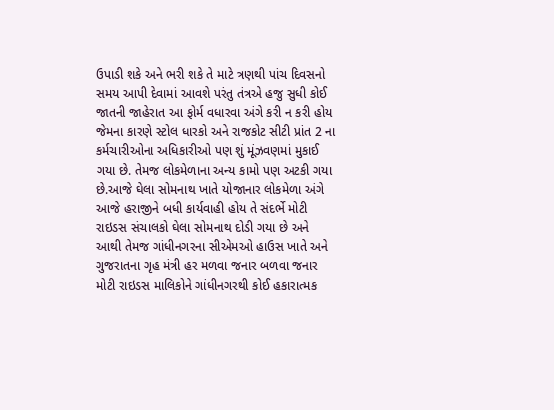ઉપાડી શકે અને ભરી શકે તે માટે ત્રણથી પાંચ દિવસનો સમય આપી દેવામાં આવશે પરંતુ તંત્રએ હજુ સુધી કોઈ જાતની જાહેરાત આ ફોર્મ વધારવા અંગે કરી ન કરી હોય જેમના કારણે સ્ટોલ ધારકો અને રાજકોટ સીટી પ્રાંત 2 ના કર્મચારીઓના અધિકારીઓ પણ શું મૂંઝવણમાં મુકાઈ ગયા છે. તેમજ લોકમેળાના અન્ય કામો પણ અટકી ગયા છે.આજે ઘેલા સોમનાથ ખાતે યોજાનાર લોકમેળા અંગે આજે હરાજીને બધી કાર્યવાહી હોય તે સંદર્ભે મોટી રાઇડસ સંચાલકો ઘેલા સોમનાથ દોડી ગયા છે અને આથી તેમજ ગાંધીનગરના સીએમઓ હાઉસ ખાતે અને ગુજરાતના ગૃહ મંત્રી હર મળવા જનાર બળવા જનાર મોટી રાઇડસ માલિકોને ગાંધીનગરથી કોઈ હકારાત્મક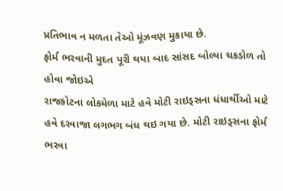પ્રતિભાવ ન મળતા તેઓ મૂંઝવણ મુકાયા છે.
ફોર્મ ભરવાની મુદત પૂરી થયા બાદ સાંસદ બોલ્યા ચકડોળ તો હોવા જોઇએ
રાજકોટના લોકમેળા માટે હવે મોટી રાઇડ્સના ધંધાર્થીઓ માટે હવે દરવાજા લગભગ બંધ થઇ ગયા છે. મોટી રાઇડ્સના ફોર્મ ભરવા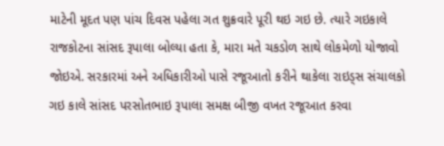માટેની મૂદત પણ પાંચ દિવસ પહેલા ગત શુક્રવારે પૂરી થઇ ગઇ છે. ત્યારે ગઇકાલે રાજકોટના સાંસદ રૂપાલા બોલ્યા હતા કે, મારા મતે ચકડોળ સાથે લોકમેળો યોજાવો જોઇએ. સરકારમાં અને અધિકારીઓ પાસે રજૂઆતો કરીને થાકેલા રાઇડ્સ સંચાલકો ગઇ કાલે સાંસદ પરસોતભાઇ રૂપાલા સમક્ષ બીજી વખત રજૂઆત કરવા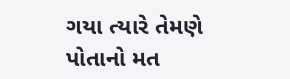ગયા ત્યારે તેમણે પોતાનો મત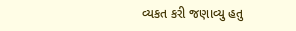વ્યકત કરી જણાવ્યુ હતુ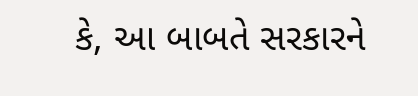કે, આ બાબતે સરકારને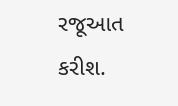રજૂઆત કરીશ.